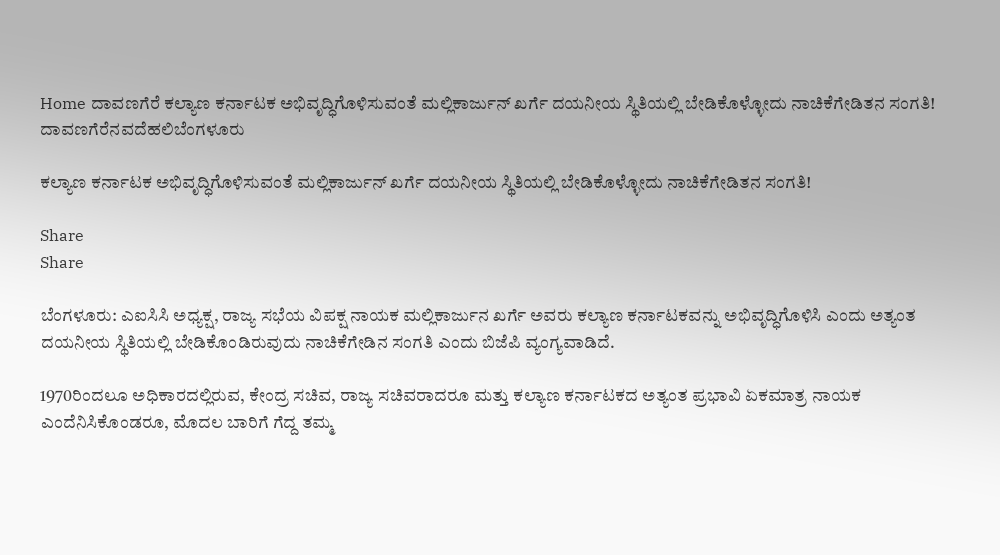Home ದಾವಣಗೆರೆ ಕಲ್ಯಾಣ ಕರ್ನಾಟಕ ಅಭಿವೃದ್ಧಿಗೊಳಿಸುವಂತೆ ಮಲ್ಲಿಕಾರ್ಜುನ್ ಖರ್ಗೆ ದಯನೀಯ ಸ್ಥಿತಿಯಲ್ಲಿ ಬೇಡಿಕೊಳ್ಳೋದು ನಾಚಿಕೆಗೇಡಿತನ ಸಂಗತಿ!
ದಾವಣಗೆರೆನವದೆಹಲಿಬೆಂಗಳೂರು

ಕಲ್ಯಾಣ ಕರ್ನಾಟಕ ಅಭಿವೃದ್ಧಿಗೊಳಿಸುವಂತೆ ಮಲ್ಲಿಕಾರ್ಜುನ್ ಖರ್ಗೆ ದಯನೀಯ ಸ್ಥಿತಿಯಲ್ಲಿ ಬೇಡಿಕೊಳ್ಳೋದು ನಾಚಿಕೆಗೇಡಿತನ ಸಂಗತಿ!

Share
Share

ಬೆಂಗಳೂರು: ಎಐಸಿಸಿ ಅಧ್ಯಕ್ಷ, ರಾಜ್ಯ ಸಭೆಯ ವಿಪಕ್ಷ ನಾಯಕ ಮಲ್ಲಿಕಾರ್ಜುನ ಖರ್ಗೆ ಅವರು ಕಲ್ಯಾಣ ಕರ್ನಾಟಕವನ್ನು ಅಭಿವೃದ್ಧಿಗೊಳಿಸಿ ಎಂದು ಅತ್ಯಂತ ದಯನೀಯ ಸ್ಥಿತಿಯಲ್ಲಿ ಬೇಡಿಕೊಂಡಿರುವುದು ನಾಚಿಕೆಗೇಡಿನ ಸಂಗತಿ ಎಂದು ಬಿಜೆಪಿ ವ್ಯಂಗ್ಯವಾಡಿದೆ.

1970ರಿಂದಲೂ ಅಧಿಕಾರದಲ್ಲಿರುವ, ಕೇಂದ್ರ ಸಚಿವ, ರಾಜ್ಯ ಸಚಿವರಾದರೂ ಮತ್ತು ಕಲ್ಯಾಣ ಕರ್ನಾಟಕದ ಅತ್ಯಂತ ಪ್ರಭಾವಿ ಏಕಮಾತ್ರ ನಾಯಕ ಎಂದೆನಿಸಿಕೊಂಡರೂ, ಮೊದಲ ಬಾರಿಗೆ ಗೆದ್ದ ತಮ್ಮ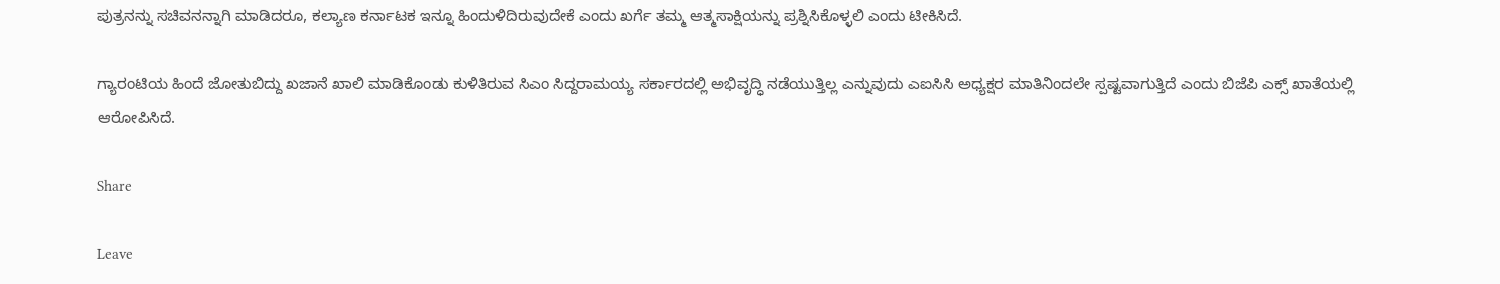ಪುತ್ರನನ್ನು ಸಚಿವನನ್ನಾಗಿ ಮಾಡಿದರೂ, ಕಲ್ಯಾಣ ಕರ್ನಾಟಕ ಇನ್ನೂ ಹಿಂದುಳಿದಿರುವುದೇಕೆ ಎಂದು ಖರ್ಗೆ ತಮ್ಮ ಆತ್ಮಸಾಕ್ಷಿಯನ್ನು ಪ್ರಶ್ನಿಸಿಕೊಳ್ಳಲಿ ಎಂದು ಟೀಕಿಸಿದೆ.

ಗ್ಯಾರಂಟಿಯ ಹಿಂದೆ ಜೋತುಬಿದ್ದು ಖಜಾನೆ ಖಾಲಿ ಮಾಡಿಕೊಂಡು ಕುಳಿತಿರುವ ಸಿಎಂ ಸಿದ್ದರಾಮಯ್ಯ ಸರ್ಕಾರದಲ್ಲಿ ಅಭಿವೃದ್ಧಿ ನಡೆಯುತ್ತಿಲ್ಲ ಎನ್ನುವುದು ಎಐಸಿಸಿ ಅಧ್ಯಕ್ಷರ ಮಾತಿನಿಂದಲೇ ಸ್ಪಷ್ಟವಾಗುತ್ತಿದೆ ಎಂದು ಬಿಜೆಪಿ ಎಕ್ಸ್ ಖಾತೆಯಲ್ಲಿ
ಆರೋಪಿಸಿದೆ.

Share

Leave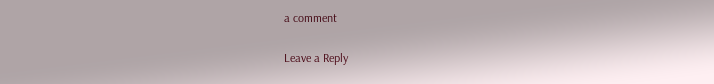a comment

Leave a Reply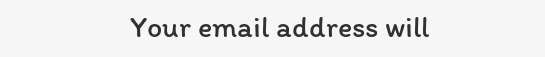Your email address will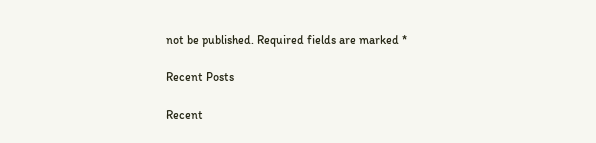not be published. Required fields are marked *

Recent Posts

Recent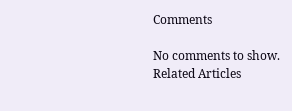Comments

No comments to show.
Related Articles